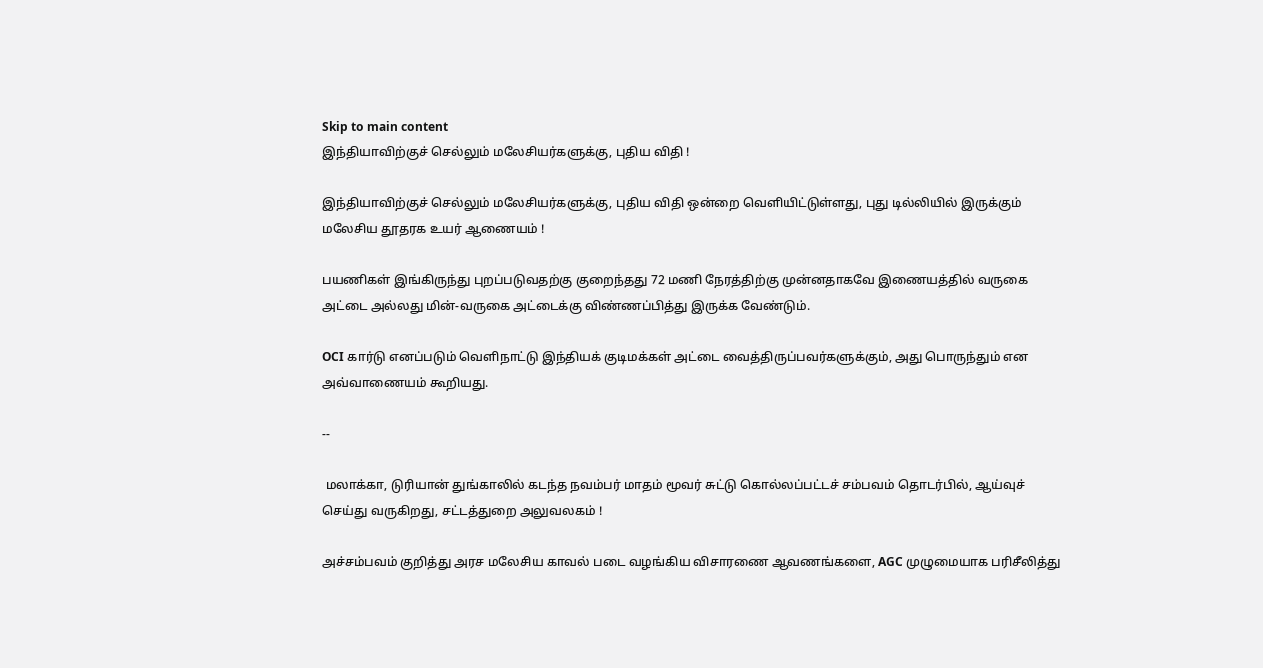Skip to main content
இந்தியாவிற்குச் செல்லும் மலேசியர்களுக்கு, புதிய விதி !

இந்தியாவிற்குச் செல்லும் மலேசியர்களுக்கு, புதிய விதி ஒன்றை வெளியிட்டுள்ளது, புது டில்லியில் இருக்கும் மலேசிய தூதரக உயர் ஆணையம் !

பயணிகள் இங்கிருந்து புறப்படுவதற்கு குறைந்தது 72 மணி நேரத்திற்கு முன்னதாகவே இணையத்தில் வருகை அட்டை அல்லது மின்-வருகை அட்டைக்கு விண்ணப்பித்து இருக்க வேண்டும்.

OCI கார்டு எனப்படும் வெளிநாட்டு இந்தியக் குடிமக்கள் அட்டை வைத்திருப்பவர்களுக்கும், அது பொருந்தும் என அவ்வாணையம் கூறியது.

--

 மலாக்கா, டுரியான் துங்காலில் கடந்த நவம்பர் மாதம் மூவர் சுட்டு கொல்லப்பட்டச் சம்பவம் தொடர்பில், ஆய்வுச் செய்து வருகிறது, சட்டத்துறை அலுவலகம் !

அச்சம்பவம் குறித்து அரச மலேசிய காவல் படை வழங்கிய விசாரணை ஆவணங்களை, AGC முழுமையாக பரிசீலித்து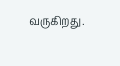வருகிறது.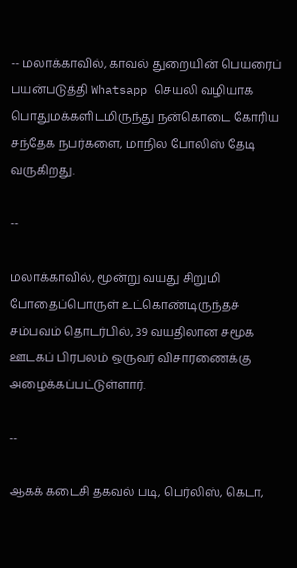-- மலாக்காவில், காவல் துறையின் பெயரைப் பயன்படுத்தி Whatsapp செயலி வழியாக பொதுமக்களிடமிருந்து நன்கொடை கோரிய சந்தேக நபர்களை, மாநில போலிஸ் தேடி வருகிறது.

--

மலாக்காவில், மூன்று வயது சிறுமி போதைப்பொருள் உட்கொண்டிருந்தச் சம்பவம் தொடர்பில், 39 வயதிலான சமூக ஊடகப் பிரபலம் ஒருவர் விசாரணைக்கு அழைக்கப்பட்டுள்ளார்.

--

ஆகக் கடைசி தகவல் படி, பெர்லிஸ், கெடா,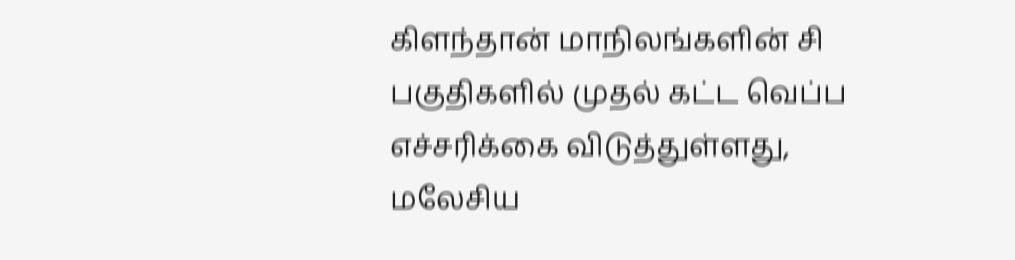கிளந்தான் மாநிலங்களின் சி பகுதிகளில் முதல் கட்ட வெப்ப எச்சரிக்கை விடுத்துள்ளது, மலேசிய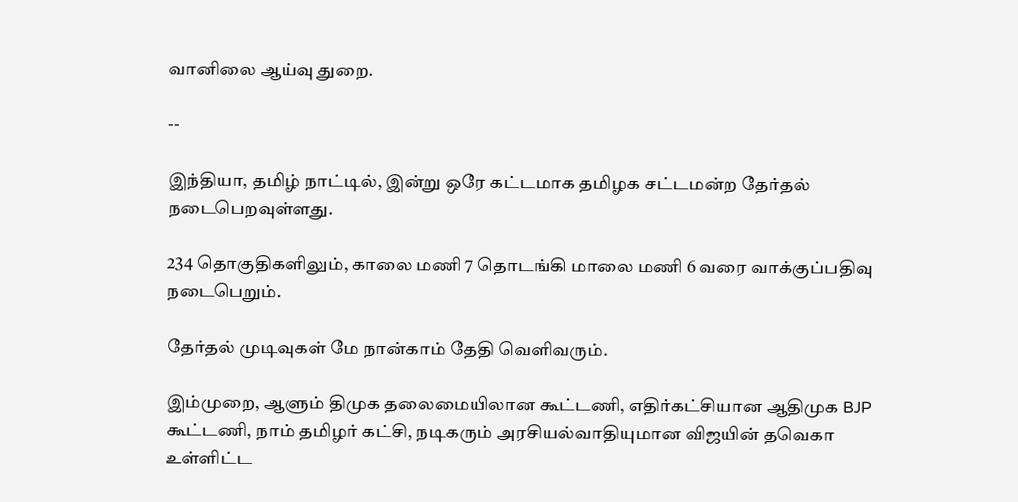வானிலை ஆய்வு துறை.

--

இந்தியா, தமிழ் நாட்டில், இன்று ஒரே கட்டமாக தமிழக சட்டமன்ற தேர்தல் நடைபெறவுள்ளது.

234 தொகுதிகளிலும், காலை மணி 7 தொடங்கி மாலை மணி 6 வரை வாக்குப்பதிவு நடைபெறும்.

தேர்தல் முடிவுகள் மே நான்காம் தேதி வெளிவரும்.

இம்முறை, ஆளும் திமுக தலைமையிலான கூட்டணி, எதிர்கட்சியான ஆதிமுக BJP கூட்டணி, நாம் தமிழர் கட்சி, நடிகரும் அரசியல்வாதியுமான விஜயின் தவெகா உள்ளிட்ட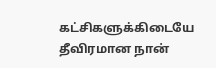கட்சிகளுக்கிடையே தீவிரமான நான்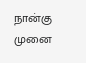நான்கு முனை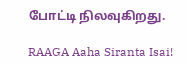போட்டி நிலவுகிறது.

RAAGA Aaha Siranta Isai!